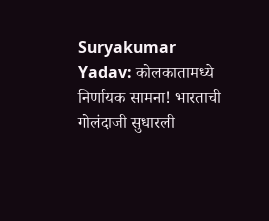Suryakumar Yadav: कोलकातामध्ये निर्णायक सामना! भारताची गोलंदाजी सुधारली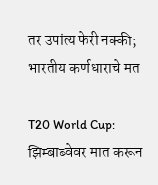तर उपांत्य फेरी नक्की; भारतीय कर्णधाराचे मत

T20 World Cup: झिम्बाब्वेवर मात करून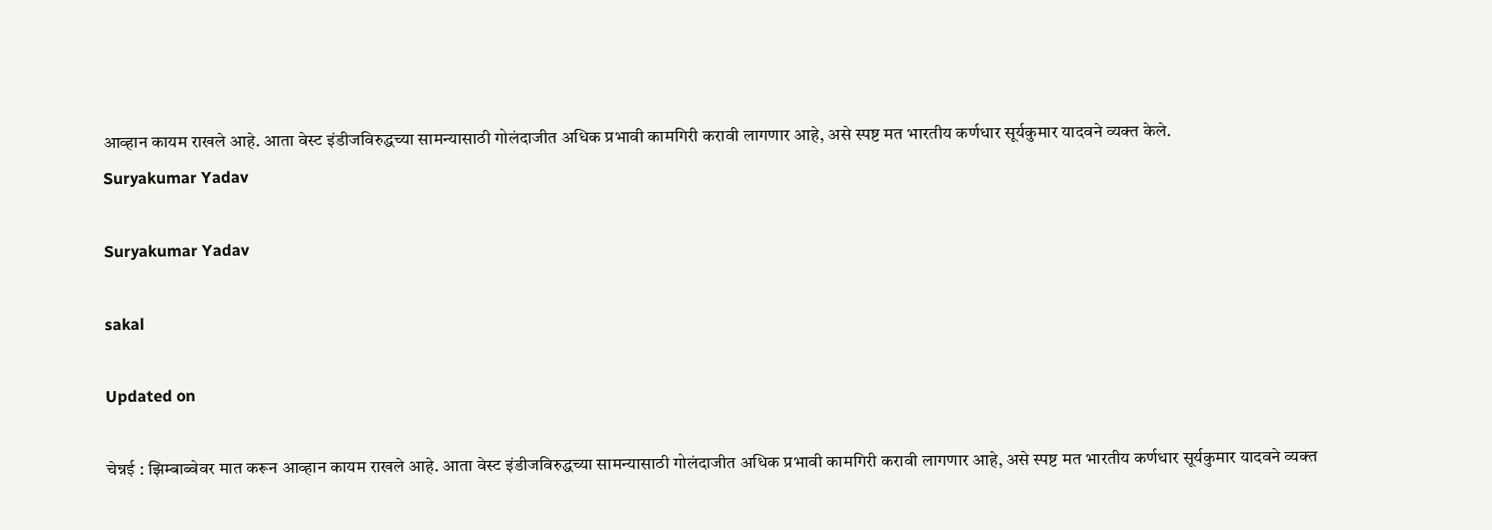आव्हान कायम राखले आहे. आता वेस्ट इंडीजविरुद्धच्या सामन्यासाठी गोलंदाजीत अधिक प्रभावी कामगिरी करावी लागणार आहे, असे स्पष्ट मत भारतीय कर्णधार सूर्यकुमार यादवने व्यक्त केले.
Suryakumar Yadav

Suryakumar Yadav

sakal

Updated on

चेन्नई : झिम्बाब्वेवर मात करून आव्हान कायम राखले आहे. आता वेस्ट इंडीजविरुद्धच्या सामन्यासाठी गोलंदाजीत अधिक प्रभावी कामगिरी करावी लागणार आहे, असे स्पष्ट मत भारतीय कर्णधार सूर्यकुमार यादवने व्यक्त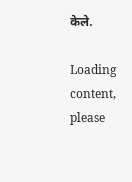केले.

Loading content, please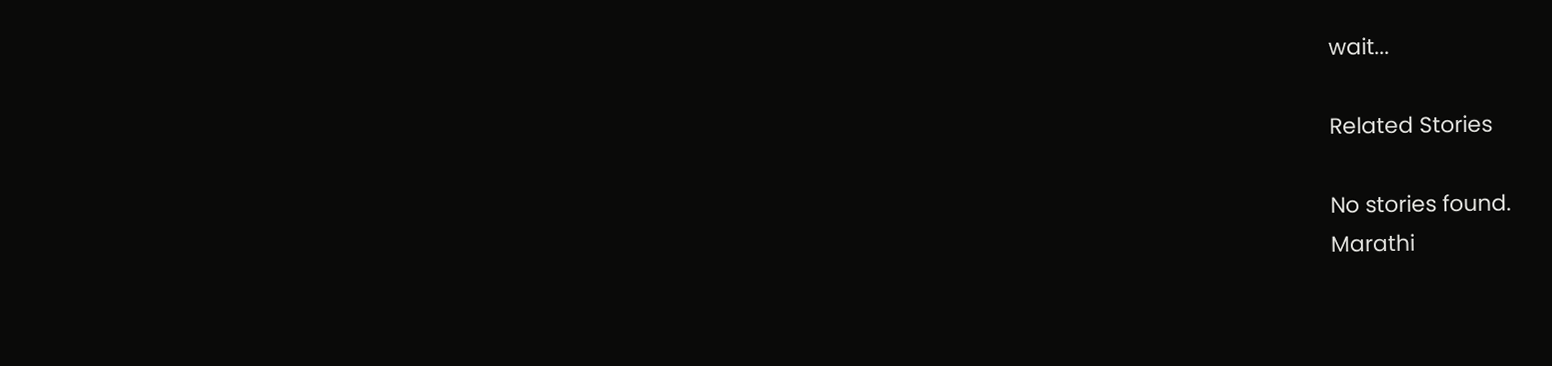wait...

Related Stories

No stories found.
Marathi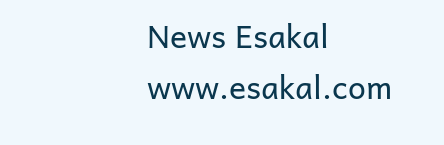News Esakal
www.esakal.com